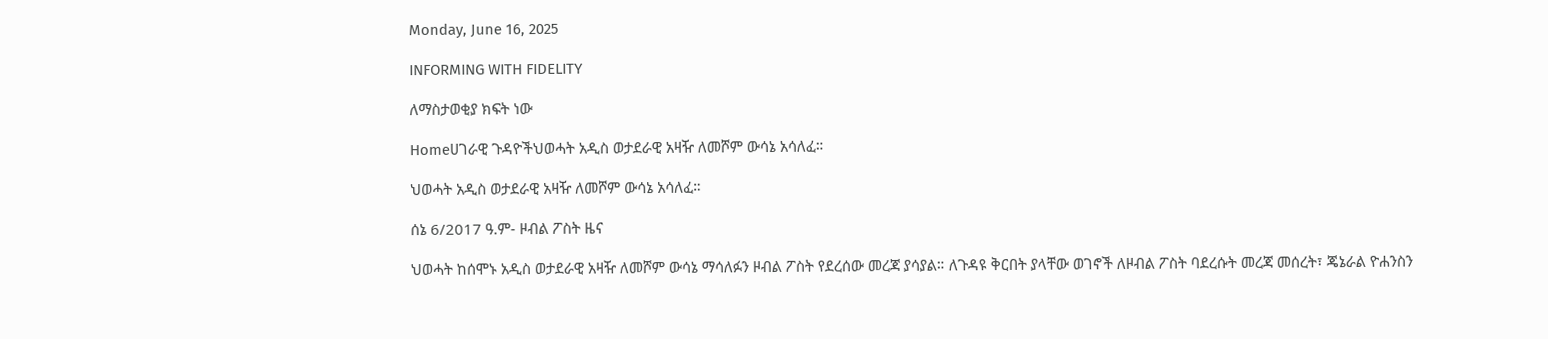Monday, June 16, 2025

INFORMING WITH FIDELITY

ለማስታወቂያ ክፍት ነው

Homeሀገራዊ ጉዳዮችህወሓት አዲስ ወታደራዊ አዛዥ ለመሾም ውሳኔ አሳለፈ።

ህወሓት አዲስ ወታደራዊ አዛዥ ለመሾም ውሳኔ አሳለፈ።

ሰኔ 6/2017 ዓ.ም- ዞብል ፖስት ዜና

ህወሓት ከሰሞኑ አዲስ ወታደራዊ አዛዥ ለመሾም ውሳኔ ማሳለፉን ዞብል ፖስት የደረሰው መረጃ ያሳያል። ለጉዳዩ ቅርበት ያላቸው ወገኖች ለዞብል ፖስት ባደረሱት መረጃ መሰረት፣ ጄኔራል ዮሐንስን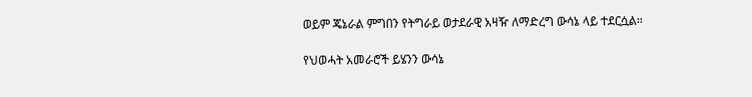ወይም ጄኔራል ምግበን የትግራይ ወታደራዊ አዛዥ ለማድረግ ውሳኔ ላይ ተደርሷል።

የህወሓት አመራሮች ይሄንን ውሳኔ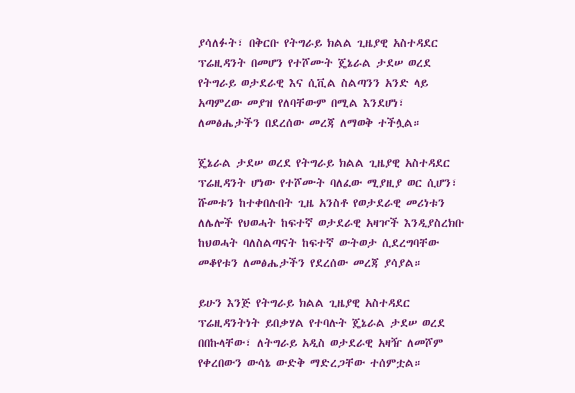ያሳለፉት፣ በቅርቡ የትግራይ ክልል ጊዜያዊ አስተዳደር ፕሬዚዳንት በመሆን የተሾሙት ጄኔራል ታደሠ ወረደ የትግራይ ወታደራዊ እና ሲቪል ስልጣንን አንድ ላይ አጣምረው መያዝ የለባቸውም በሚል እንደሆነ፣ ለመፅሔታችን በደረሰው መረጃ ለማወቅ ተችሏል።

ጄኔራል ታደሠ ወረደ የትግራይ ክልል ጊዜያዊ አስተዳደር ፕሬዚዳንት ሆነው የተሾሙት ባለፈው ሚያዚያ ወር ሲሆን፣ ሹመቱን ከተቀበሉበት ጊዜ አንስቶ የወታደራዊ መሪነቱን ለሌሎች የህወሓት ከፍተኛ ወታደራዊ አዛዦች እንዲያስረክቡ ከህወሓት ባለስልጣናት ከፍተኛ ውትወታ ሲደረግባቸው መቆየቱን ለመፅሔታችን የደረሰው መረጃ ያሳያል።

ይሁን እንጅ የትግራይ ክልል ጊዜያዊ አስተዳደር ፕሬዚዳንትነት ይበቃሃል የተባሉት ጄኔራል ታደሠ ወረደ በበኩላቸው፣ ለትግራይ አዲስ ወታደራዊ አዛዥ ለመሾም የቀረበውን ውሳኔ ውድቅ ማድረጋቸው ተሰምቷል።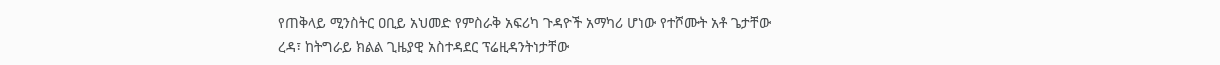የጠቅላይ ሚንስትር ዐቢይ አህመድ የምስራቅ አፍሪካ ጉዳዮች አማካሪ ሆነው የተሾሙት አቶ ጌታቸው ረዳ፣ ከትግራይ ክልል ጊዜያዊ አስተዳደር ፕሬዚዳንትነታቸው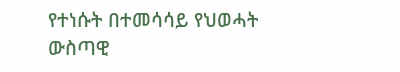የተነሱት በተመሳሳይ የህወሓት ውስጣዊ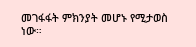መገፋፋት ምክንያት መሆኑ የሚታወስ ነው።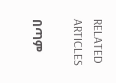RELATED ARTICLES

በጣም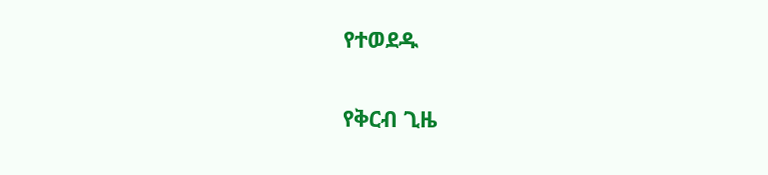የተወደዱ

የቅርብ ጊዜ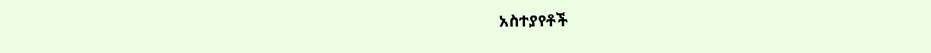አስተያየቶች